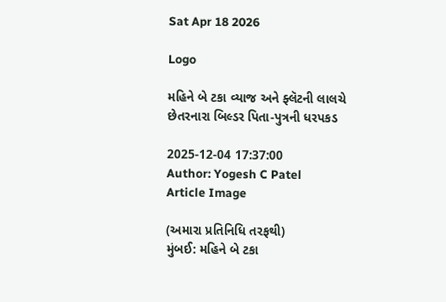Sat Apr 18 2026

Logo

મહિને બે ટકા વ્યાજ અને ફ્લૅટની લાલચે છેતરનારા બિલ્ડર પિતા-પુત્રની ધરપકડ

2025-12-04 17:37:00
Author: Yogesh C Patel
Article Image

(અમારા પ્રતિનિધિ તરફથી)
મુંબઈ: મહિને બે ટકા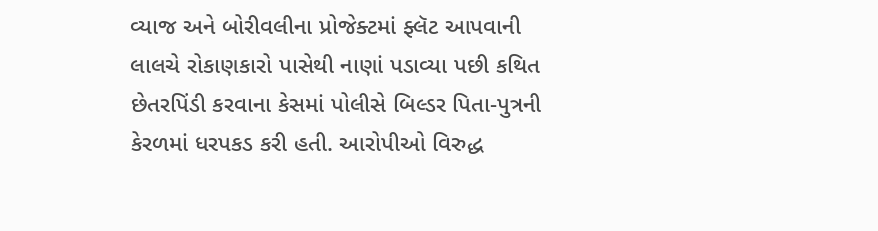વ્યાજ અને બોરીવલીના પ્રોજેક્ટમાં ફ્લૅટ આપવાની લાલચે રોકાણકારો પાસેથી નાણાં પડાવ્યા પછી કથિત છેતરપિંડી કરવાના કેસમાં પોલીસે બિલ્ડર પિતા-પુત્રની કેરળમાં ધરપકડ કરી હતી. આરોપીઓ વિરુદ્ધ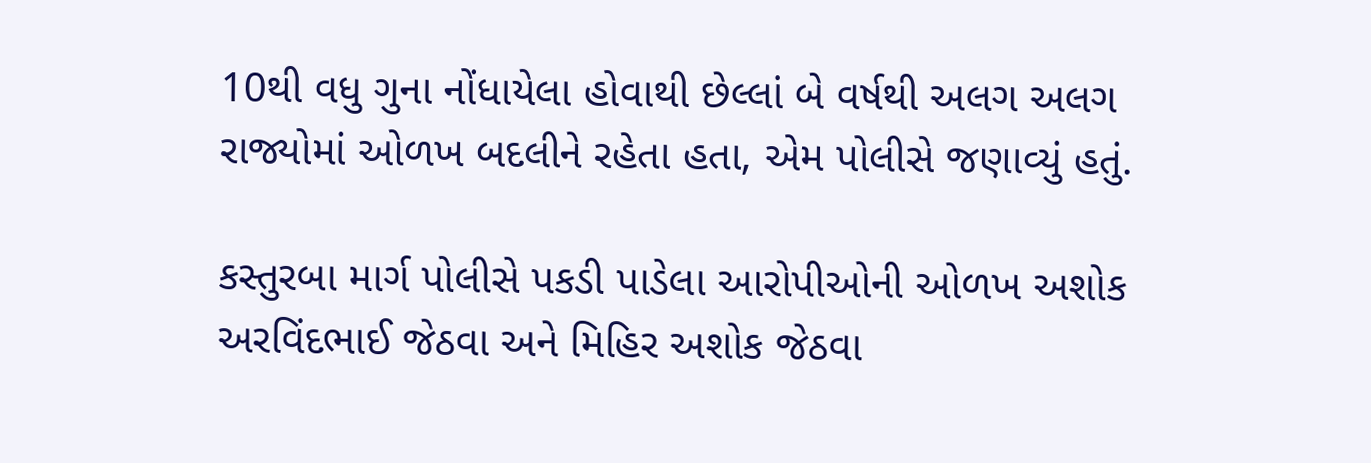10થી વધુ ગુના નોંધાયેલા હોવાથી છેલ્લાં બે વર્ષથી અલગ અલગ રાજ્યોમાં ઓળખ બદલીને રહેતા હતા, એમ પોલીસે જણાવ્યું હતું.

કસ્તુરબા માર્ગ પોલીસે પકડી પાડેલા આરોપીઓની ઓળખ અશોક અરવિંદભાઈ જેઠવા અને મિહિર અશોક જેઠવા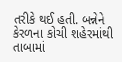તરીકે થઈ હતી. બન્નેને કેરળના કોચી શહેરમાંથી તાબામાં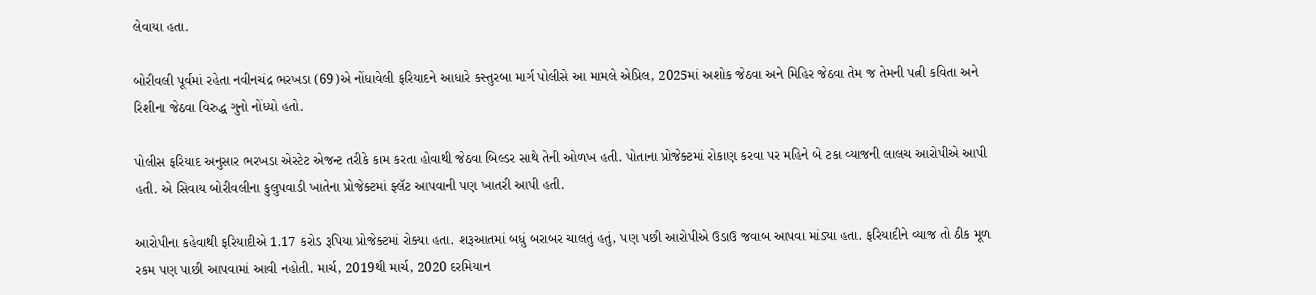લેવાયા હતા.

બોરીવલી પૂર્વમાં રહેતા નવીનચંદ્ર ભરખડા (69)એ નોંધાવેલી ફરિયાદને આધારે કસ્તુરબા માર્ગ પોલીસે આ મામલે એપ્રિલ, 2025માં અશોક જેઠવા અને મિહિર જેઠવા તેમ જ તેમની પત્ની કવિતા અને રિશીના જેઠવા વિરુદ્ધ ગુનો નોંધ્યો હતો.

પોલીસ ફરિયાદ અનુસાર ભરખડા એસ્ટેટ એજન્ટ તરીકે કામ કરતા હોવાથી જેઠવા બિલ્ડર સાથે તેની ઓળખ હતી. પોતાના પ્રોજેક્ટમાં રોકાણ કરવા પર મહિને બે ટકા વ્યાજની લાલચ આરોપીએ આપી હતી. એ સિવાય બોરીવલીના કુલુપવાડી ખાતેના પ્રોજેક્ટમાં ફ્લૅટ આપવાની પણ ખાતરી આપી હતી.

આરોપીના કહેવાથી ફરિયાદીએ 1.17 કરોડ રૂપિયા પ્રોજેક્ટમાં રોક્યા હતા. શરૂઆતમાં બધું બરાબર ચાલતું હતું, પણ પછી આરોપીએ ઉડાઉ જવાબ આપવા માંડ્યા હતા. ફરિયાદીને વ્યાજ તો ઠીક મૂળ રકમ પણ પાછી આપવામાં આવી નહોતી. માર્ચ, 2019થી માર્ચ, 2020 દરમિયાન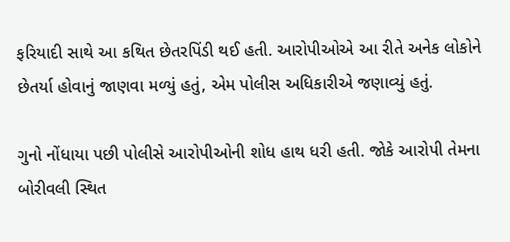ફરિયાદી સાથે આ કથિત છેતરપિંડી થઈ હતી. આરોપીઓએ આ રીતે અનેક લોકોને છેતર્યા હોવાનું જાણવા મળ્યું હતું, એમ પોલીસ અધિકારીએ જણાવ્યું હતું.

ગુનો નોંધાયા પછી પોલીસે આરોપીઓની શોધ હાથ ધરી હતી. જોકે આરોપી તેમના બોરીવલી સ્થિત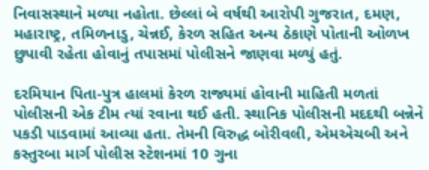નિવાસસ્થાને મળ્યા નહોતા. છેલ્લાં બે વર્ષથી આરોપી ગુજરાત, દમણ, મહારાષ્ટ્ર, તમિળનાડુ, ચેન્નઈ, કેરળ સહિત અન્ય ઠેકાણે પોતાની ઓળખ છુપાવી રહેતા હોવાનું તપાસમાં પોલીસને જાણવા મળ્યું હતું.

દરમિયાન પિતા-પુત્ર હાલમાં કેરળ રાજ્યમાં હોવાની માહિતી મળતાં પોલીસની એક ટીમ ત્યાં રવાના થઈ હતી. સ્થાનિક પોલીસની મદદથી બન્નેને પકડી પાડવામાં આવ્યા હતા. તેમની વિરુદ્ધ બોરીવલી, એમએચબી અને કસ્તુરબા માર્ગ પોલીસ સ્ટેશનમાં 10 ગુના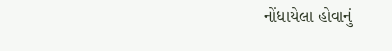નોંધાયેલા હોવાનું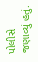પોલીસે જણાવ્યું હતું.